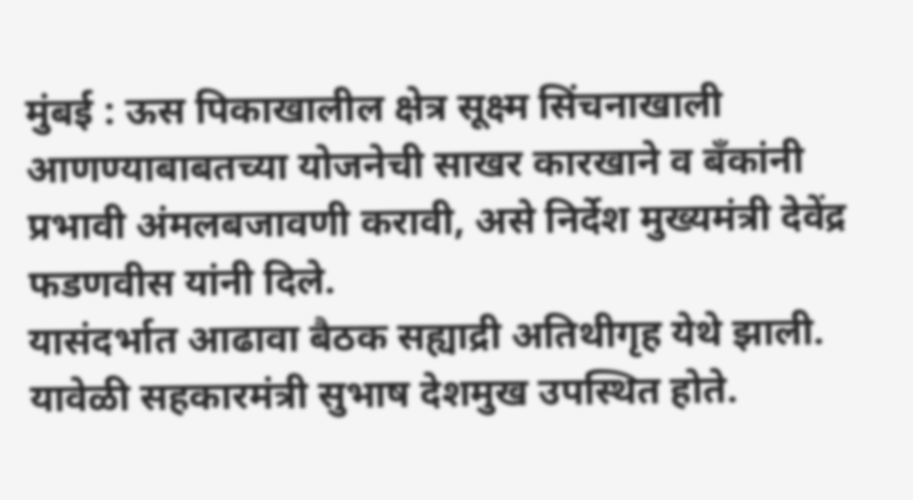मुंबई : ऊस पिकाखालील क्षेत्र सूक्ष्म सिंचनाखाली आणण्याबाबतच्या योजनेची साखर कारखाने व बँकांनी प्रभावी अंमलबजावणी करावी, असे निर्देश मुख्यमंत्री देवेंद्र फडणवीस यांनी दिले.
यासंदर्भात आढावा बैठक सह्याद्री अतिथीगृह येथे झाली. यावेळी सहकारमंत्री सुभाष देशमुख उपस्थित होते.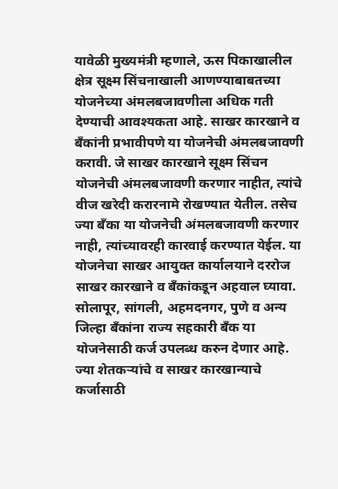यावेळी मुख्यमंत्री म्हणाले, ऊस पिकाखालील क्षेत्र सूक्ष्म सिंचनाखाली आणण्याबाबतच्या योजनेच्या अंमलबजावणीला अधिक गती देण्याची आवश्यकता आहे. साखर कारखाने व बँकांनी प्रभावीपणे या योजनेची अंमलबजावणी करावी. जे साखर कारखाने सूक्ष्म सिंचन योजनेची अंमलबजावणी करणार नाहीत, त्यांचे वीज खरेदी करारनामे रोखण्यात येतील. तसेच ज्या बँका या योजनेची अंमलबजावणी करणार नाही, त्यांच्यावरही कारवाई करण्यात येईल. या योजनेचा साखर आयुक्त कार्यालयाने दररोज साखर कारखाने व बँकांकडून अहवाल घ्यावा.
सोलापूर, सांगली, अहमदनगर, पुणे व अन्य जिल्हा बँकांना राज्य सहकारी बँक या योजनेसाठी कर्ज उपलब्ध करुन देणार आहे. ज्या शेतकऱ्यांचे व साखर कारखान्याचे कर्जासाठी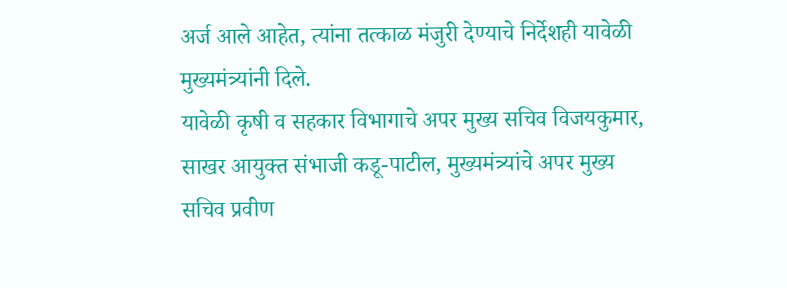अर्ज आले आहेत, त्यांना तत्काळ मंजुरी देण्याचे निर्देशही यावेळी मुख्यमंत्र्यांनी दिले.
यावेळी कृषी व सहकार विभागाचे अपर मुख्य सचिव विजयकुमार, साखर आयुक्त संभाजी कडू-पाटील, मुख्यमंत्र्यांचे अपर मुख्य सचिव प्रवीण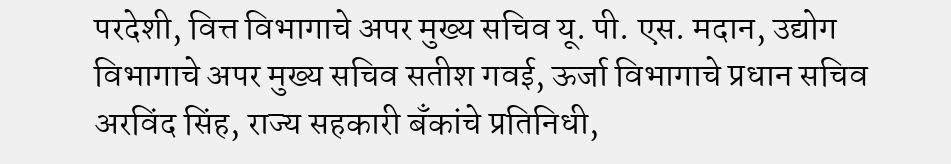परदेशी, वित्त विभागाचे अपर मुख्य सचिव यू. पी. एस. मदान, उद्योग विभागाचे अपर मुख्य सचिव सतीश गवई, ऊर्जा विभागाचे प्रधान सचिव अरविंद सिंह, राज्य सहकारी बँकांचे प्रतिनिधी,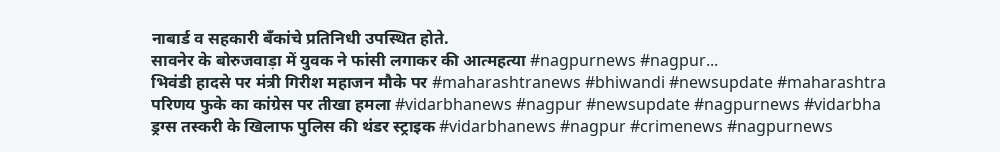नाबार्ड व सहकारी बँकांचे प्रतिनिधी उपस्थित होते.
सावनेर के बोरुजवाड़ा में युवक ने फांसी लगाकर की आत्महत्या #nagpurnews #nagpur...
भिवंडी हादसे पर मंत्री गिरीश महाजन मौके पर #maharashtranews #bhiwandi #newsupdate #maharashtra
परिणय फुके का कांग्रेस पर तीखा हमला #vidarbhanews #nagpur #newsupdate #nagpurnews #vidarbha
ड्रग्स तस्करी के खिलाफ पुलिस की थंडर स्ट्राइक #vidarbhanews #nagpur #crimenews #nagpurnews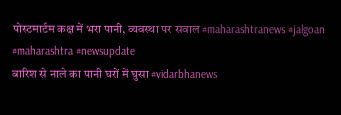पोस्टमार्टम कक्ष में भरा पानी, व्यवस्था पर सवाल #maharashtranews #jalgoan #maharashtra #newsupdate
बारिश से नाले का पानी घरों में घुसा #vidarbhanews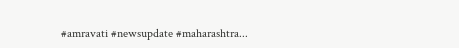#amravati #newsupdate #maharashtra...